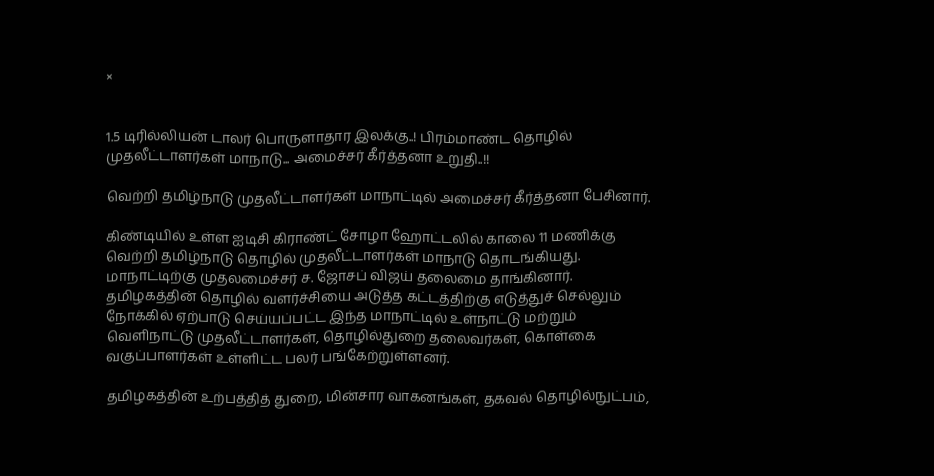×


1.5 டிரில்லியன் டாலர் பொருளாதார இலக்கு..! பிரம்மாண்ட தொழில் முதலீட்டாளர்கள் மாநாடு... அமைச்சர் கீர்த்தனா உறுதி..!!

வெற்றி தமிழ்நாடு முதலீட்டாளர்கள் மாநாட்டில் அமைச்சர் கீர்த்தனா பேசினார்.

கிண்டியில் உள்ள ஐடிசி கிராண்ட் சோழா ஹோட்டலில் காலை 11 மணிக்கு வெற்றி தமிழ்நாடு தொழில் முதலீட்டாளர்கள் மாநாடு தொடங்கியது.  மாநாட்டிற்கு முதலமைச்சர் ச. ஜோசப் விஜய் தலைமை தாங்கினார். தமிழகத்தின் தொழில் வளர்ச்சியை அடுத்த கட்டத்திற்கு எடுத்துச் செல்லும் நோக்கில் ஏற்பாடு செய்யப்பட்ட இந்த மாநாட்டில் உள்நாட்டு மற்றும் வெளிநாட்டு முதலீட்டாளர்கள், தொழில்துறை தலைவர்கள், கொள்கை வகுப்பாளர்கள் உள்ளிட்ட பலர் பங்கேற்றுள்ளனர்.

தமிழகத்தின் உற்பத்தித் துறை, மின்சார வாகனங்கள், தகவல் தொழில்நுட்பம்,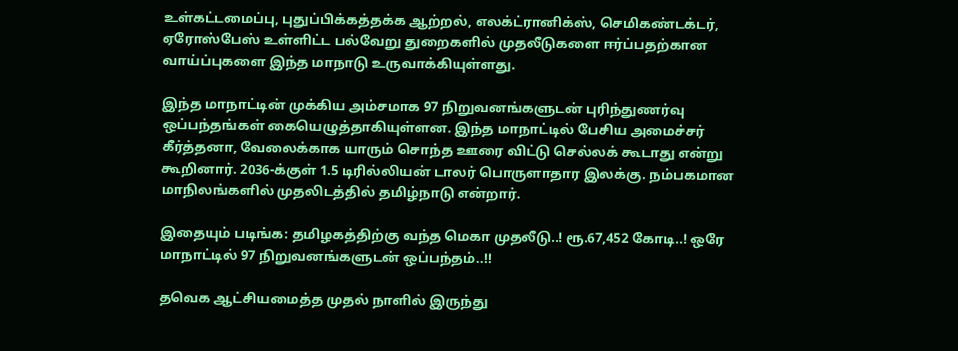உள்கட்டமைப்பு, புதுப்பிக்கத்தக்க ஆற்றல், எலக்ட்ரானிக்ஸ், செமிகண்டக்டர், ஏரோஸ்பேஸ் உள்ளிட்ட பல்வேறு துறைகளில் முதலீடுகளை ஈர்ப்பதற்கான வாய்ப்புகளை இந்த மாநாடு உருவாக்கியுள்ளது.

இந்த மாநாட்டின் முக்கிய அம்சமாக 97 நிறுவனங்களுடன் புரிந்துணர்வு ஒப்பந்தங்கள் கையெழுத்தாகியுள்ளன. இந்த மாநாட்டில் பேசிய அமைச்சர் கீர்த்தனா, வேலைக்காக யாரும் சொந்த ஊரை விட்டு செல்லக் கூடாது என்று கூறினார். 2036-க்குள் 1.5 டிரில்லியன் டாலர் பொருளாதார இலக்கு. நம்பகமான மாநிலங்களில் முதலிடத்தில் தமிழ்நாடு என்றார்.

இதையும் படிங்க: தமிழகத்திற்கு வந்த மெகா முதலீடு..! ரூ.67,452 கோடி..! ஒரே மாநாட்டில் 97 நிறுவனங்களுடன் ஒப்பந்தம்..!!

தவெக ஆட்சியமைத்த முதல் நாளில் இருந்து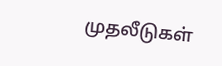முதலீடுகள்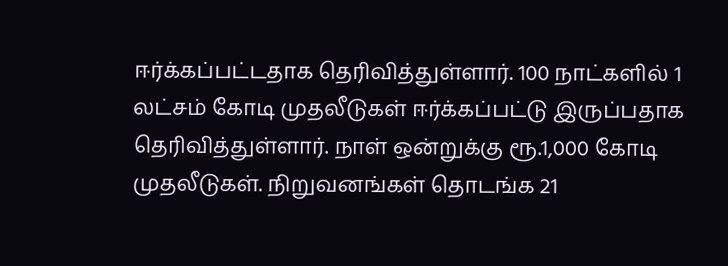ஈர்க்கப்பட்டதாக தெரிவித்துள்ளார். 100 நாட்களில் 1 லட்சம் கோடி முதலீடுகள் ஈர்க்கப்பட்டு இருப்பதாக தெரிவித்துள்ளார். நாள் ஒன்றுக்கு ரூ.1,000 கோடி முதலீடுகள். நிறுவனங்கள் தொடங்க 21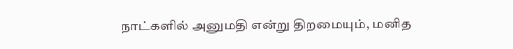நாட்களில் அனுமதி என்று திறமையும், மனித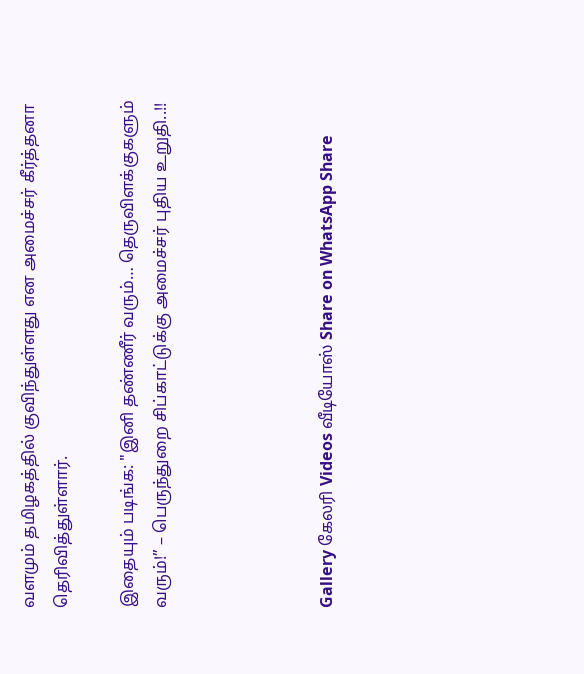வளமும் தமிழகத்தில் குவிந்துள்ளது என அமைச்சர் கீர்த்தனா தெரிவித்துள்ளார்.

இதையும் படிங்க: "இனி தண்ணீர் வரும்… தெருவிளக்குகளும் வரும்!” – பெருந்துறை சிப்காட்டுக்கு அமைச்சர் புதிய உறுதி..!!




Gallery கேலரி Videos வீடியோஸ் Share on WhatsApp Share